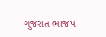ગુજરાત ભાજપ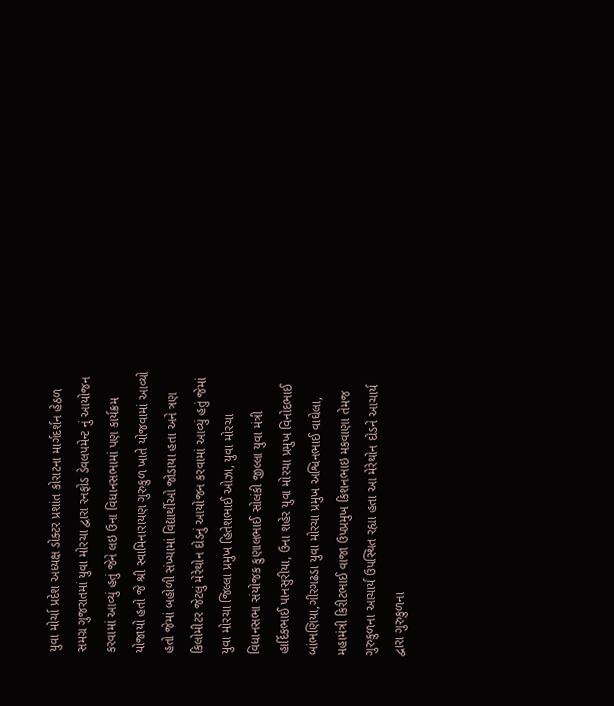યુવા મોર્ચા પ્રદેશ અધ્યક્ષ ડોક્ટર પ્રશાંત કોરાટના માર્ગદર્શન હેઠળ સમગ્ર ગુજરાતમાં યુવા મોરચા દ્વારા રનફોડ ડેવલપમેન્ટ નું આયોજન કરવામાં આવ્યું હતું જેને લઇ ઉના વિધાનસભામાં પણ કાર્યક્રમ યોજાયો હતો જે શ્રી સ્વામિનારાયણ ગુરુકુળ ખાતે યોજવામાં આવ્યો હતો જેમાં બહોળી સંખ્યામાં વિદ્યાર્થીઓ જોડાયા હતા અને ત્રણ કિલોમીટર જેટલું મેરેથોન દોડનું આયોજન કરવામાં આવ્યું હતું જેમાં યુવા મોરચા જિલ્લા પ્રમુખ હિતેશભાઈ ઓઝા, યુવા મોરચા વિધાનસભા સંયોજક કુણાલભાઈ સોલંકી જીલ્લા યુવા મંત્રી હાર્દિકભાઈ પાનસુરીયા, ઉના શહેર યુવા મોરચા પ્રમુખ વિનોદભાઈ બાંભણિયા,ગીરગઢડા યુવા મોરચા પ્રમુખ અશ્વિનભાઈ વાઘેલા, મહામંત્રી કિરીટભાઈ વાજા ઉપપ્રમુખ કિશનભાઇ મકવાણા તેમજ ગુરુકુળના આચાર્ય ઉપસ્થિત રહ્યા હતા આ મેરેથોન દોડને આચાર્ય દ્વારા ગુરુકુળના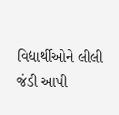વિદ્યાર્થીઓને લીલી જંડી આપી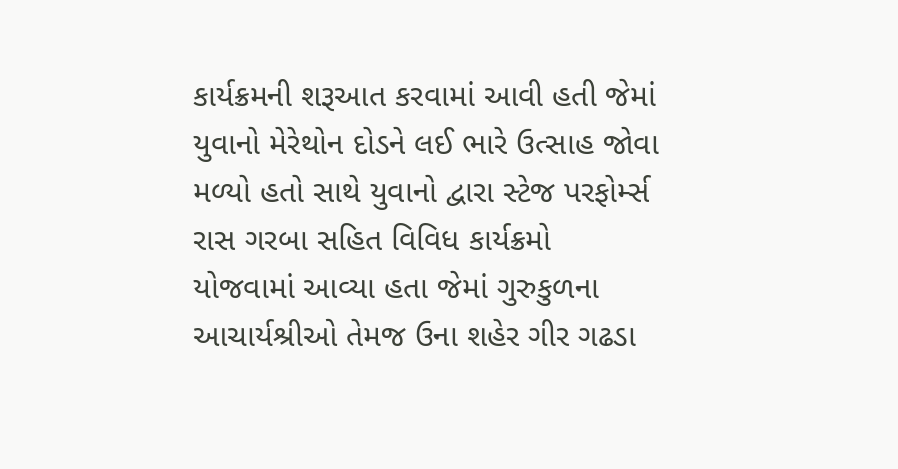કાર્યક્રમની શરૂઆત કરવામાં આવી હતી જેમાં યુવાનો મેરેથોન દોડને લઈ ભારે ઉત્સાહ જોવા મળ્યો હતો સાથે યુવાનો દ્વારા સ્ટેજ પરફોર્મ્સ રાસ ગરબા સહિત વિવિધ કાર્યક્રમો યોજવામાં આવ્યા હતા જેમાં ગુરુકુળના આચાર્યશ્રીઓ તેમજ ઉના શહેર ગીર ગઢડા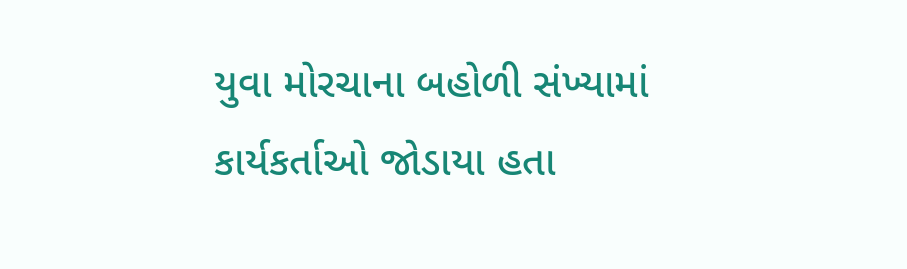યુવા મોરચાના બહોળી સંખ્યામાં કાર્યકર્તાઓ જોડાયા હતા